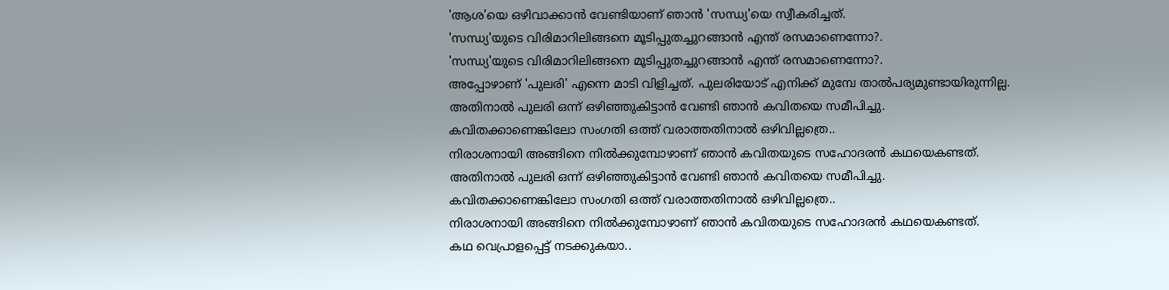'ആശ'യെ ഒഴിവാക്കാൻ വേണ്ടിയാണ് ഞാൻ 'സന്ധ്യ'യെ സ്വീകരിച്ചത്.
'സന്ധ്യ'യുടെ വിരിമാറിലിങ്ങനെ മൂടിപ്പുതച്ചുറങ്ങാൻ എന്ത് രസമാണെന്നോ?.
'സന്ധ്യ'യുടെ വിരിമാറിലിങ്ങനെ മൂടിപ്പുതച്ചുറങ്ങാൻ എന്ത് രസമാണെന്നോ?.
അപ്പോഴാണ് 'പുലരി' എന്നെ മാടി വിളിച്ചത്. പുലരിയോട് എനിക്ക് മുമ്പേ താൽപര്യമുണ്ടായിരുന്നില്ല.
അതിനാൽ പുലരി ഒന്ന് ഒഴിഞ്ഞുകിട്ടാൻ വേണ്ടി ഞാൻ കവിതയെ സമീപിച്ചു.
കവിതക്കാണെങ്കിലോ സംഗതി ഒത്ത് വരാത്തതിനാൽ ഒഴിവില്ലത്രെ..
നിരാശനായി അങ്ങിനെ നിൽക്കുമ്പോഴാണ് ഞാൻ കവിതയുടെ സഹോദരൻ കഥയെകണ്ടത്.
അതിനാൽ പുലരി ഒന്ന് ഒഴിഞ്ഞുകിട്ടാൻ വേണ്ടി ഞാൻ കവിതയെ സമീപിച്ചു.
കവിതക്കാണെങ്കിലോ സംഗതി ഒത്ത് വരാത്തതിനാൽ ഒഴിവില്ലത്രെ..
നിരാശനായി അങ്ങിനെ നിൽക്കുമ്പോഴാണ് ഞാൻ കവിതയുടെ സഹോദരൻ കഥയെകണ്ടത്.
കഥ വെപ്രാളപ്പെട്ട് നടക്കുകയാ..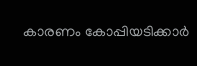കാരണം കോപ്പിയടിക്കാർ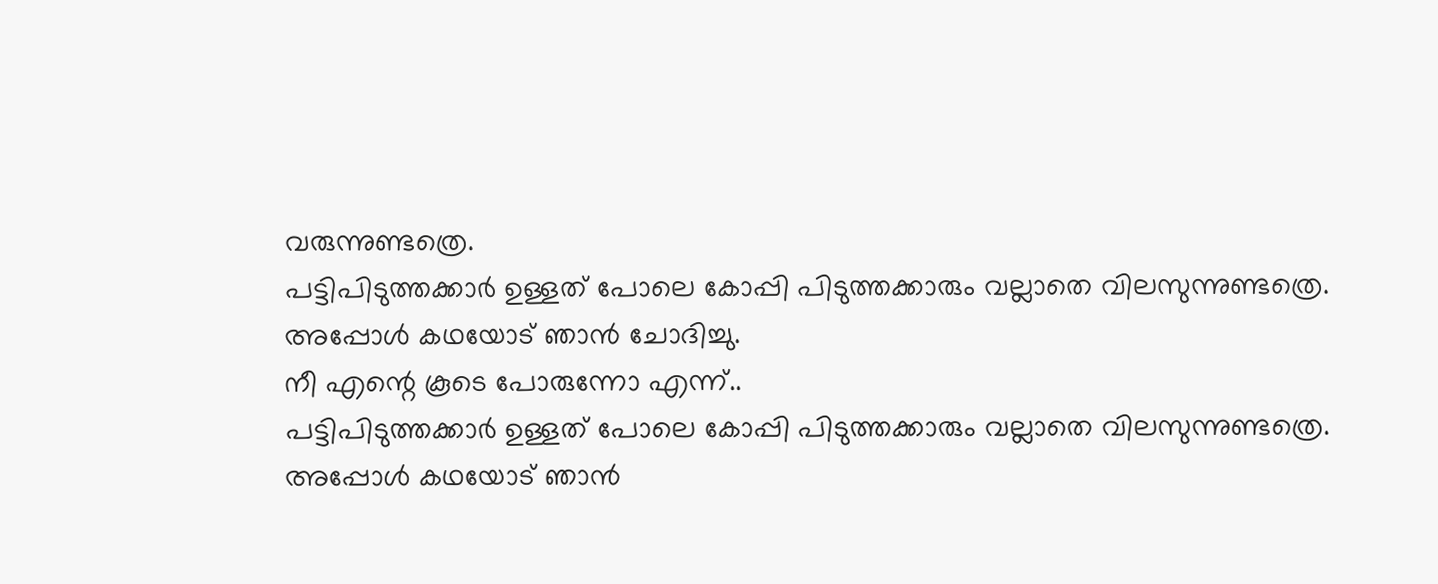വരുന്നുണ്ടത്രെ.
പട്ടിപിടുത്തക്കാർ ഉള്ളത് പോലെ കോപ്പി പിടുത്തക്കാരും വല്ലാതെ വിലസുന്നുണ്ടത്രെ.
അപ്പോൾ കഥയോട് ഞാൻ ചോദിച്ചു.
നീ എന്റെ കൂടെ പോരുന്നോ എന്ന്..
പട്ടിപിടുത്തക്കാർ ഉള്ളത് പോലെ കോപ്പി പിടുത്തക്കാരും വല്ലാതെ വിലസുന്നുണ്ടത്രെ.
അപ്പോൾ കഥയോട് ഞാൻ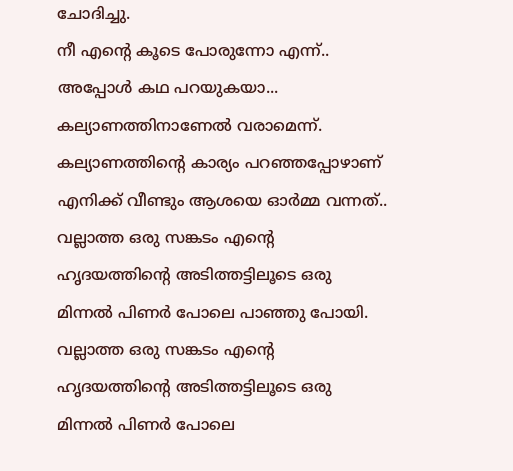ചോദിച്ചു.
നീ എന്റെ കൂടെ പോരുന്നോ എന്ന്..
അപ്പോൾ കഥ പറയുകയാ... കല്യാണത്തിനാണേൽ വരാമെന്ന്.
കല്യാണത്തിന്റെ കാര്യം പറഞ്ഞപ്പോഴാണ് എനിക്ക് വീണ്ടും ആശയെ ഓർമ്മ വന്നത്..
വല്ലാത്ത ഒരു സങ്കടം എന്റെ ഹൃദയത്തിന്റെ അടിത്തട്ടിലൂടെ ഒരു മിന്നൽ പിണർ പോലെ പാഞ്ഞു പോയി.
വല്ലാത്ത ഒരു സങ്കടം എന്റെ ഹൃദയത്തിന്റെ അടിത്തട്ടിലൂടെ ഒരു മിന്നൽ പിണർ പോലെ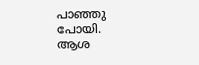പാഞ്ഞു പോയി.
ആശ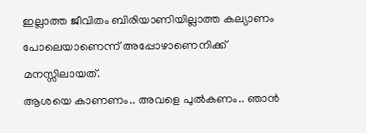ഇല്ലാത്ത ജീവിതം ബിരിയാണിയില്ലാത്ത കല്യാണം പോലെയാണെന്ന് അപ്പോഴാണെനിക്ക് മനസ്സിലായത്.
ആശയെ കാണണം.. അവളെ പുൽകണം.. ഞാൻ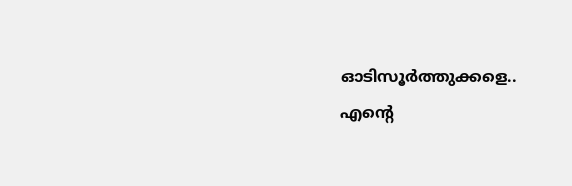ഓടിസൂർത്തുക്കളെ..
എന്റെ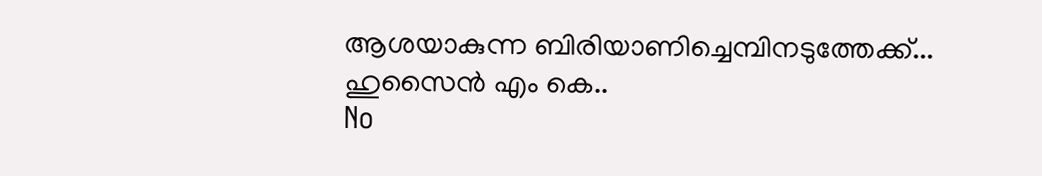ആശയാകുന്ന ബിരിയാണിച്ചെമ്പിനടുത്തേക്ക്...
ഹുസൈൻ എം കെ..
No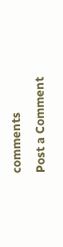comments
Post a Comment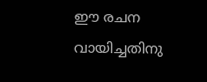ഈ രചന വായിച്ചതിനു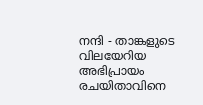നന്ദി - താങ്കളുടെ വിലയേറിയ അഭിപ്രായം രചയിതാവിനെ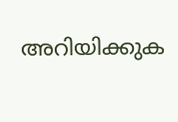അറിയിക്കുക